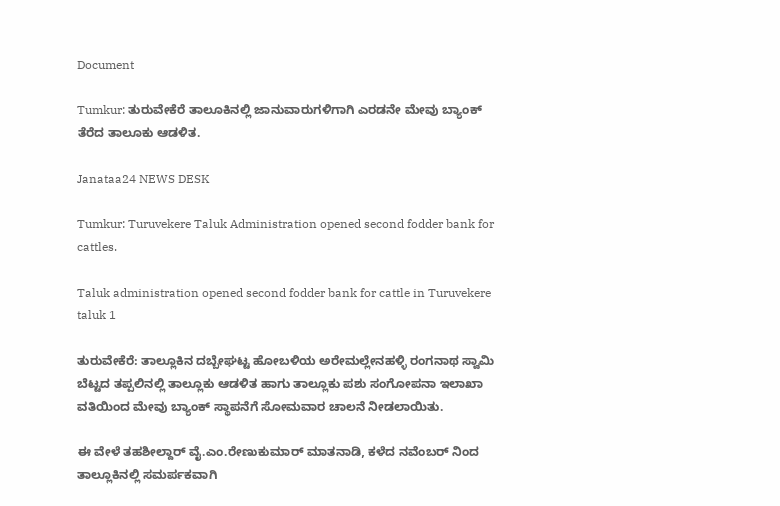Document

Tumkur: ತುರುವೇಕೆರೆ ತಾಲೂಕಿನಲ್ಲಿ ಜಾನುವಾರುಗಳಿಗಾಗಿ ಎರಡನೇ ಮೇವು ಬ್ಯಾಂಕ್ ತೆರೆದ ತಾಲೂಕು ಆಡಳಿತ.

Janataa24 NEWS DESK

Tumkur: Turuvekere Taluk Administration opened second fodder bank for cattles.

Taluk administration opened second fodder bank for cattle in Turuvekere taluk 1

ತುರುವೇಕೆರೆ: ತಾಲ್ಲೂಕಿನ ದಬ್ಬೇಘಟ್ಟ ಹೋಬಳಿಯ ಅರೇಮಲ್ಲೇನಹಳ್ಳಿ ರಂಗನಾಥ ಸ್ವಾಮಿ ಬೆಟ್ಟದ ತಪ್ಪಲಿನಲ್ಲಿ ತಾಲ್ಲೂಕು ಆಡಳಿತ ಹಾಗು ತಾಲ್ಲೂಕು ಪಶು ಸಂಗೋಪನಾ ಇಲಾಖಾ ವತಿಯಿಂದ ಮೇವು ಬ್ಯಾಂಕ್ ಸ್ಥಾಪನೆಗೆ ಸೋಮವಾರ ಚಾಲನೆ ನೀಡಲಾಯಿತು.

ಈ ವೇಳೆ ತಹಶೀಲ್ದಾರ್ ವೈ.ಎಂ.ರೇಣುಕುಮಾರ್ ಮಾತನಾಡಿ, ಕಳೆದ ನವೆಂಬರ್ ನಿಂದ ತಾಲ್ಲೂಕಿನಲ್ಲಿ ಸಮರ್ಪಕವಾಗಿ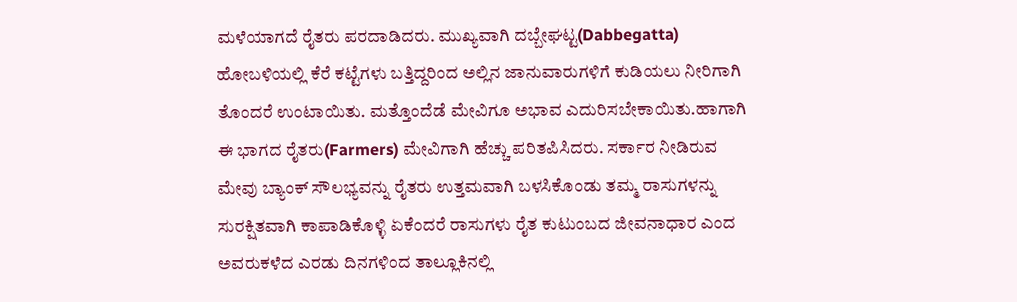ಮಳೆಯಾಗದೆ ರೈತರು ಪರದಾಡಿದರು. ಮುಖ್ಯವಾಗಿ ದಬ್ಬೇಘಟ್ಟ(Dabbegatta) ಹೋಬಳಿಯಲ್ಲಿ ಕೆರೆ ಕಟ್ಟೆಗಳು ಬತ್ತಿದ್ದರಿಂದ ಅಲ್ಲಿನ ಜಾನುವಾರುಗಳಿಗೆ ಕುಡಿಯಲು ನೀರಿಗಾಗಿ ತೊಂದರೆ ಉಂಟಾಯಿತು. ಮತ್ತೊಂದೆಡೆ ಮೇವಿಗೂ ಅಭಾವ ಎದುರಿಸಬೇಕಾಯಿತು.ಹಾಗಾಗಿ ಈ ಭಾಗದ ರೈತರು(Farmers) ಮೇವಿಗಾಗಿ ಹೆಚ್ಚು ಪರಿತಪಿಸಿದರು. ಸರ್ಕಾರ ನೀಡಿರುವ ಮೇವು ಬ್ಯಾಂಕ್ ಸೌಲಭ್ಯವನ್ನು ರೈತರು ಉತ್ತಮವಾಗಿ ಬಳಸಿಕೊಂಡು ತಮ್ಮ ರಾಸುಗಳನ್ನು ಸುರಕ್ಷಿತವಾಗಿ ಕಾಪಾಡಿಕೊಳ್ಳಿ ಏಕೆಂದರೆ ರಾಸುಗಳು ರೈತ ಕುಟುಂಬದ ಜೀವನಾಧಾರ ಎಂದ ಅವರುಕಳೆದ ಎರಡು ದಿನಗಳಿಂದ ತಾಲ್ಲೂಕಿನಲ್ಲಿ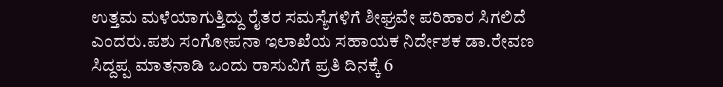ಉತ್ತಮ ಮಳೆಯಾಗುತ್ತಿದ್ದು ರೈತರ ಸಮಸ್ಯೆಗಳಿಗೆ ಶೀಘ್ರವೇ ಪರಿಹಾರ ಸಿಗಲಿದೆ ಎಂದರು.ಪಶು ಸಂಗೋಪನಾ ಇಲಾಖೆಯ ಸಹಾಯಕ ನಿರ್ದೇಶಕ ಡಾ.ರೇವಣ ಸಿದ್ದಪ್ಪ ಮಾತನಾಡಿ ಒಂದು ರಾಸುವಿಗೆ ಪ್ರತಿ ದಿನಕ್ಕೆ 6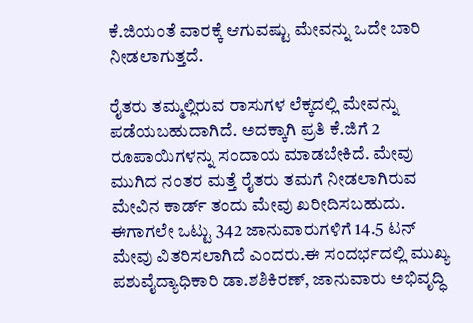ಕೆ.ಜಿಯಂತೆ ವಾರಕ್ಕೆ ಆಗುವಷ್ಟು ಮೇವನ್ನು ಒದೇ ಬಾರಿ ನೀಡಲಾಗುತ್ತದೆ.

ರೈತರು ತಮ್ಮಲ್ಲಿರುವ ರಾಸುಗಳ ಲೆಕ್ಕದಲ್ಲಿ ಮೇವನ್ನು ಪಡೆಯಬಹುದಾಗಿದೆ. ಅದಕ್ಕಾಗಿ ಪ್ರತಿ ಕೆ.ಜಿಗೆ 2 ರೂಪಾಯಿಗಳನ್ನು ಸಂದಾಯ ಮಾಡಬೇಕಿದೆ. ಮೇವು ಮುಗಿದ ನಂತರ ಮತ್ತೆ ರೈತರು ತಮಗೆ ನೀಡಲಾಗಿರುವ ಮೇವಿನ ಕಾರ್ಡ್ ತಂದು ಮೇವು ಖರೀದಿಸಬಹುದು. ಈಗಾಗಲೇ ಒಟ್ಟು 342 ಜಾನುವಾರುಗಳಿಗೆ 14.5 ಟನ್ ಮೇವು ವಿತರಿಸಲಾಗಿದೆ ಎಂದರು.ಈ ಸಂದರ್ಭದಲ್ಲಿ ಮುಖ್ಯ ಪಶುವೈದ್ಯಾಧಿಕಾರಿ ಡಾ.ಶಶಿಕಿರಣ್, ಜಾನುವಾರು ಅಭಿವೃದ್ಧಿ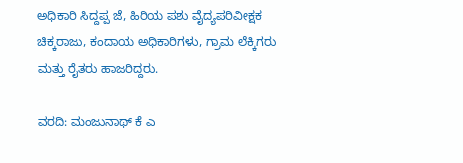ಅಧಿಕಾರಿ ಸಿದ್ದಪ್ಪ ಜೆ, ಹಿರಿಯ ಪಶು ವೈದ್ಯಪರಿವೀಕ್ಷಕ ಚಿಕ್ಕರಾಜು, ಕಂದಾಯ ಅಧಿಕಾರಿಗಳು, ಗ್ರಾಮ ಲೆಕ್ಕಿಗರು ಮತ್ತು ರೈತರು ಹಾಜರಿದ್ದರು.

ವರದಿ: ಮಂಜುನಾಥ್ ಕೆ ಎ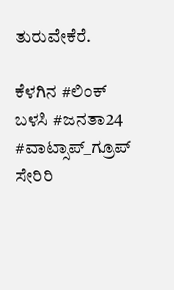ತುರುವೇಕೆರೆ.

ಕೆಳಗಿನ #ಲಿಂಕ್ ಬಳಸಿ #ಜನತಾ24 #ವಾಟ್ಸಾಪ್_ಗ್ರೂಪ್ ಸೇರಿರಿ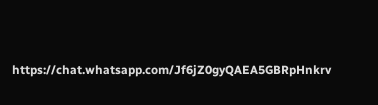https://chat.whatsapp.com/Jf6jZ0gyQAEA5GBRpHnkrv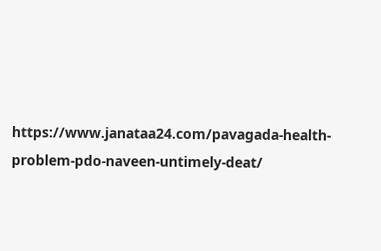https://www.janataa24.com/pavagada-health-problem-pdo-naveen-untimely-deat/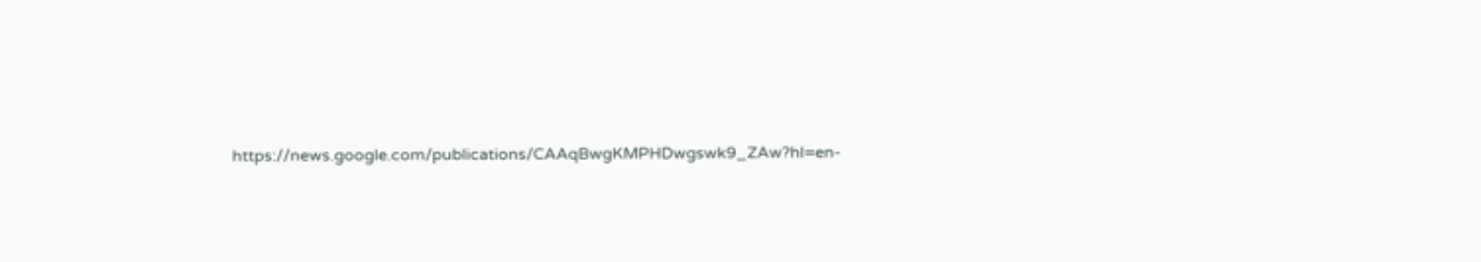https://news.google.com/publications/CAAqBwgKMPHDwgswk9_ZAw?hl=en-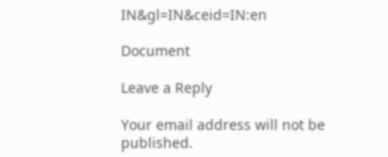IN&gl=IN&ceid=IN:en

Document

Leave a Reply

Your email address will not be published.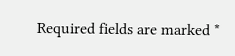Required fields are marked *